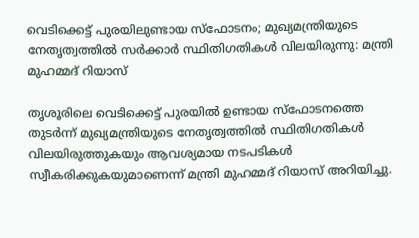വെടിക്കെട്ട് പുരയിലുണ്ടായ സ്ഫോടനം; മുഖ്യമന്ത്രിയുടെ നേതൃത്വത്തിൽ സർക്കാർ സ്ഥിതിഗതികൾ വിലയിരുന്നു: മന്ത്രി മുഹമ്മദ് റിയാസ്

തൃശൂരിലെ വെടിക്കെട്ട് പുരയില്‍ ഉണ്ടായ സ്‌ഫോടനത്തെ തുടര്‍ന്ന് മുഖ്യമന്ത്രിയുടെ നേതൃത്വത്തില്‍ സ്ഥിതിഗതികള്‍ വിലയിരുത്തുകയും ആവശ്യമായ നടപടികള്‍ സ്വീകരിക്കുകയുമാണെന്ന് മന്ത്രി മുഹമ്മദ് റിയാസ് അറിയിച്ചു.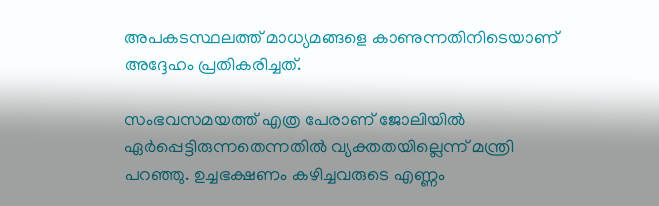അപകടസ്ഥലത്ത് മാധ്യമങ്ങളെ കാണുന്നതിനിടെയാണ് അദ്ദേഹം പ്രതികരിച്ചത്.

സംഭവസമയത്ത് എത്ര പേരാണ് ജോലിയില്‍ ഏര്‍പ്പെട്ടിരുന്നതെന്നതില്‍ വ്യക്തതയില്ലെന്ന് മന്ത്രി പറഞ്ഞു. ഉച്ചഭക്ഷണം കഴിച്ചവരുടെ എണ്ണം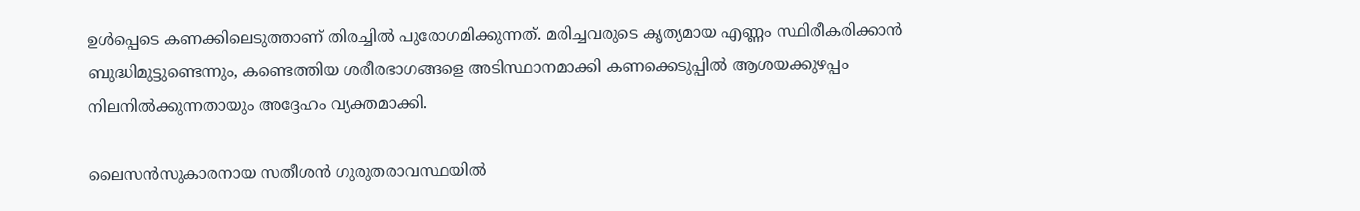ഉള്‍പ്പെടെ കണക്കിലെടുത്താണ് തിരച്ചില്‍ പുരോഗമിക്കുന്നത്. മരിച്ചവരുടെ കൃത്യമായ എണ്ണം സ്ഥിരീകരിക്കാന്‍ ബുദ്ധിമുട്ടുണ്ടെന്നും, കണ്ടെത്തിയ ശരീരഭാഗങ്ങളെ അടിസ്ഥാനമാക്കി കണക്കെടുപ്പില്‍ ആശയക്കുഴപ്പം നിലനില്‍ക്കുന്നതായും അദ്ദേഹം വ്യക്തമാക്കി.

ലൈസന്‍സുകാരനായ സതീശന്‍ ഗുരുതരാവസ്ഥയില്‍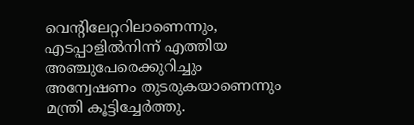വെന്റിലേറ്ററിലാണെന്നും, എടപ്പാളില്‍നിന്ന് എത്തിയ അഞ്ചുപേരെക്കുറിച്ചും അന്വേഷണം തുടരുകയാണെന്നും മന്ത്രി കൂട്ടിച്ചേര്‍ത്തു.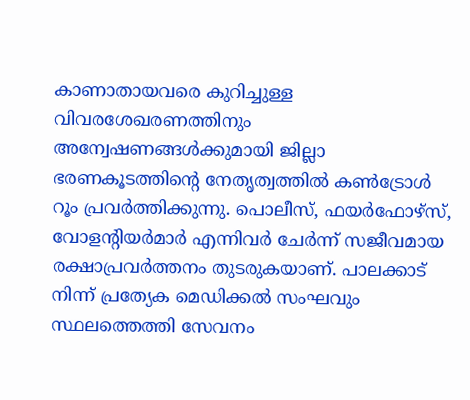കാണാതായവരെ കുറിച്ചുള്ള വിവരശേഖരണത്തിനും അന്വേഷണങ്ങള്‍ക്കുമായി ജില്ലാ ഭരണകൂടത്തിന്റെ നേതൃത്വത്തില്‍ കണ്‍ട്രോള്‍ റൂം പ്രവര്‍ത്തിക്കുന്നു. പൊലീസ്, ഫയര്‍ഫോഴ്‌സ്, വോളന്റിയര്‍മാര്‍ എന്നിവര്‍ ചേര്‍ന്ന് സജീവമായ രക്ഷാപ്രവര്‍ത്തനം തുടരുകയാണ്. പാലക്കാട് നിന്ന് പ്രത്യേക മെഡിക്കല്‍ സംഘവും സ്ഥലത്തെത്തി സേവനം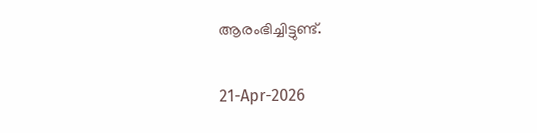ആരംഭിച്ചിട്ടുണ്ട്.

21-Apr-2026